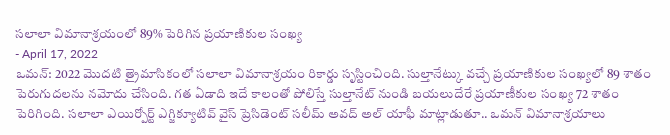సలాలా విమానాశ్రయంలో 89% పెరిగిన ప్రయాణికుల సంఖ్య
- April 17, 2022
ఒమన్: 2022 మొదటి త్రైమాసికంలో సలాలా విమానాశ్రయం రికార్డు సృస్టించింది. సుల్తానేట్కు వచ్చే ప్రయాణికుల సంఖ్యలో 89 శాతం పెరుగుదలను నమోదు చేసింది. గత ఏడాది ఇదే కాలంతో పోలిస్తే సుల్తానేట్ నుండి బయలుదేరే ప్రయాణీకుల సంఖ్య 72 శాతం పెరిగింది. సలాలా ఎయిర్పోర్ట్ ఎగ్జిక్యూటివ్ వైస్ ప్రెసిడెంట్ సలీమ్ అవద్ అల్ యాఫీ మాట్లాడుతూ.. ఒమన్ విమానాశ్రయాలు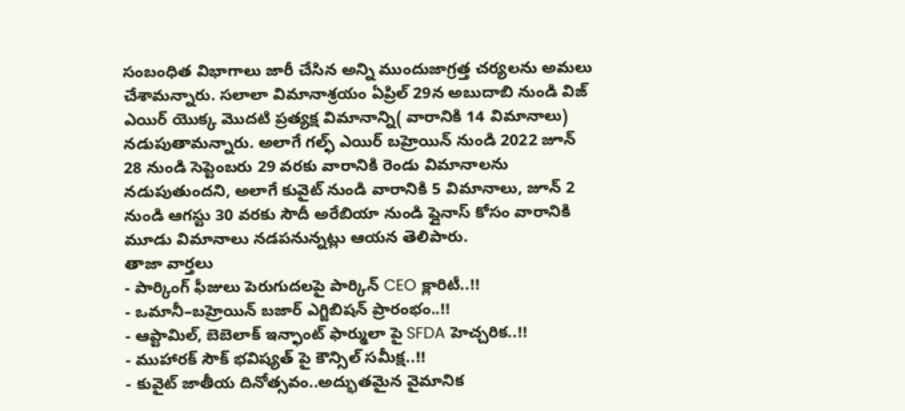సంబంధిత విభాగాలు జారీ చేసిన అన్ని ముందుజాగ్రత్త చర్యలను అమలు చేశామన్నారు. సలాలా విమానాశ్రయం ఏప్రిల్ 29న అబుదాబి నుండి విజ్ ఎయిర్ యొక్క మొదటి ప్రత్యక్ష విమానాన్ని( వారానికి 14 విమానాలు) నడుపుతామన్నారు. అలాగే గల్ఫ్ ఎయిర్ బహ్రెయిన్ నుండి 2022 జూన్ 28 నుండి సెప్టెంబరు 29 వరకు వారానికి రెండు విమానాలను నడుపుతుందని, అలాగే కువైట్ నుండి వారానికి 5 విమానాలు, జూన్ 2 నుండి ఆగస్టు 30 వరకు సౌదీ అరేబియా నుండి ఫ్లైనాస్ కోసం వారానికి మూడు విమానాలు నడపనున్నట్లు ఆయన తెలిపారు.
తాజా వార్తలు
- పార్కింగ్ ఫీజులు పెరుగుదలపై పార్కిన్ CEO క్లారిటీ..!!
- ఒమానీ–బహ్రెయిన్ బజార్ ఎగ్జిబిషన్ ప్రారంభం..!!
- ఆప్టామిల్, బెబెలాక్ ఇన్ఫాంట్ ఫార్ములా పై SFDA హెచ్చరిక..!!
- ముహారక్ సౌక్ భవిష్యత్ పై కౌన్సిల్ సమీక్ష..!!
- కువైట్ జాతీయ దినోత్సవం..అద్భుతమైన వైమానిక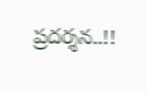ప్రదర్శన..!!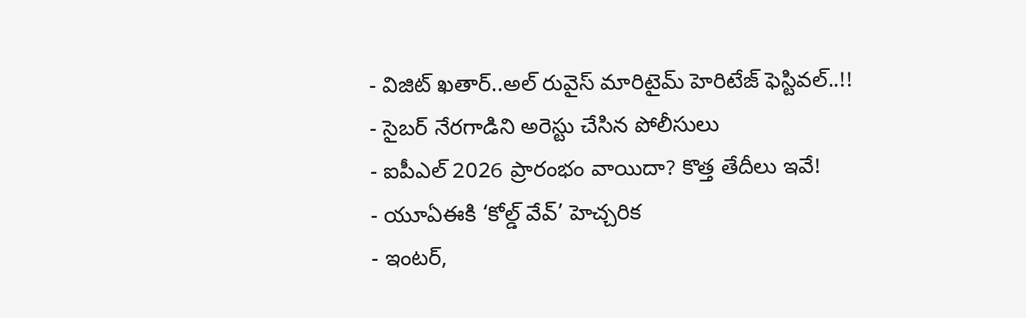- విజిట్ ఖతార్..అల్ రువైస్ మారిటైమ్ హెరిటేజ్ ఫెస్టివల్..!!
- సైబర్ నేరగాడిని అరెస్టు చేసిన పోలీసులు
- ఐపీఎల్ 2026 ప్రారంభం వాయిదా? కొత్త తేదీలు ఇవే!
- యూఏఈకి ‘కోల్డ్ వేవ్’ హెచ్చరిక
- ఇంటర్,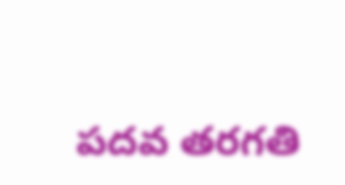పదవ తరగతి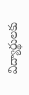విద్యార్థులకు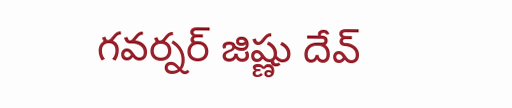గవర్నర్ జిష్ణు దేవ్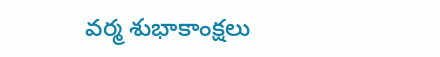వర్మ శుభాకాంక్షలు